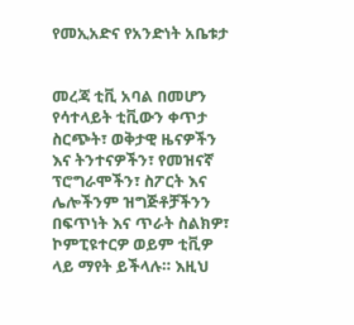የመኢአድና የአንድነት አቤቱታ


መረጃ ቲቪ አባል በመሆን የሳተላይት ቲቪውን ቀጥታ ስርጭት፣ ወቅታዊ ዜናዎችን እና ትንተናዎችን፣ የመዝናኛ ፕሮግራሞችን፣ ስፖርት እና ሌሎችንም ዝግጅቶቻችንን በፍጥነት እና ጥራት ስልክዎ፣ ኮምፒዩተርዎ ወይም ቲቪዎ ላይ ማየት ይችላሉ። እዚህ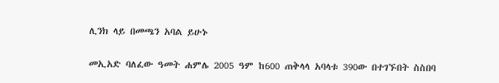ሊንክ ላይ በመጫን አባል ይሁኑ


መኢአድ ባለፈው ዓመት ሐምሌ 2005 ዓም ከ600 ጠቅላላ አባላቱ 390ው በተገኙበት ስስበባ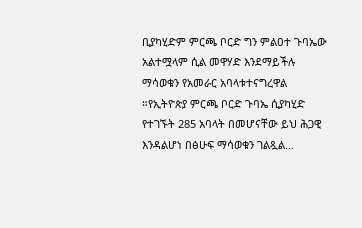ቢያካሂድም ምርጫ ቦርድ ግን ምልዐተ ጉባኤው አልተሟላም ሲል መዋሃድ እንደማይችሉ ማሳወቁን የአመራር አባላቱተናግረዋል ።የኢትዮጵያ ምርጫ ቦርድ ጉባኤ ሲያካሂድ የተገኙት 285 አባላት በመሆናቸው ይህ ሕጋዊ እንዳልሆነ በፅሁፍ ማሳወቁን ገልጿል…